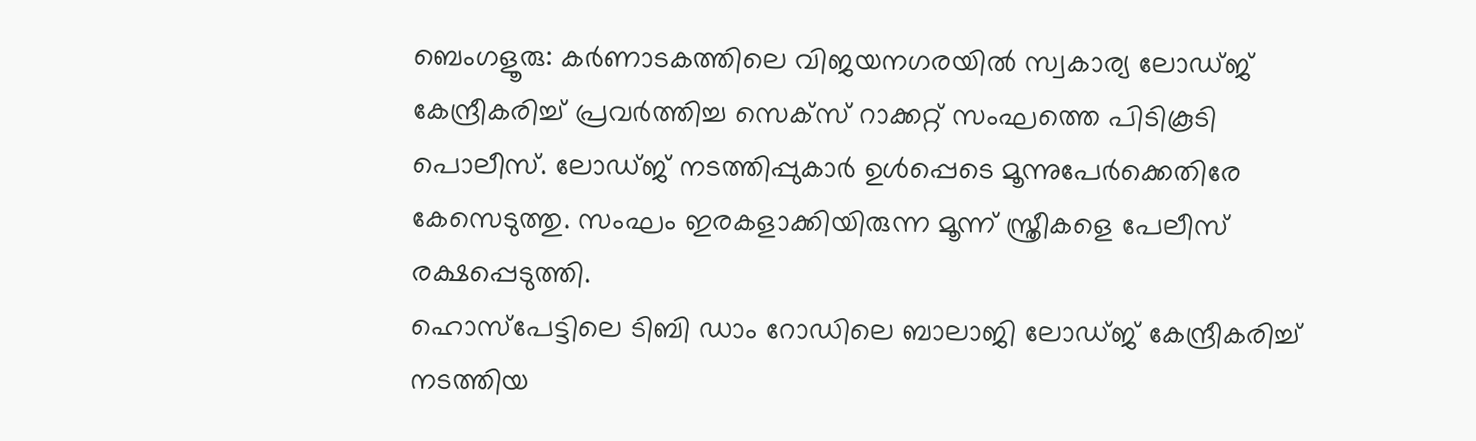ബെംഗളൂരു: കർണാടകത്തിലെ വിജയനഗരയിൽ സ്വകാര്യ ലോഡ്ജ് കേന്ദ്രീകരിച്ച് പ്രവർത്തിച്ച സെക്സ് റാക്കറ്റ് സംഘത്തെ പിടികൂടി പൊലീസ്. ലോഡ്ജ് നടത്തിപ്പുകാർ ഉൾപ്പെടെ മൂന്നുപേർക്കെതിരേ കേസെടുത്തു. സംഘം ഇരകളാക്കിയിരുന്ന മൂന്ന് സ്ത്രീകളെ പേലീസ് രക്ഷപ്പെടുത്തി.
ഹൊസ്പേട്ടിലെ ടിബി ഡാം റോഡിലെ ബാലാജി ലോഡ്ജ് കേന്ദ്രീകരിച്ച് നടത്തിയ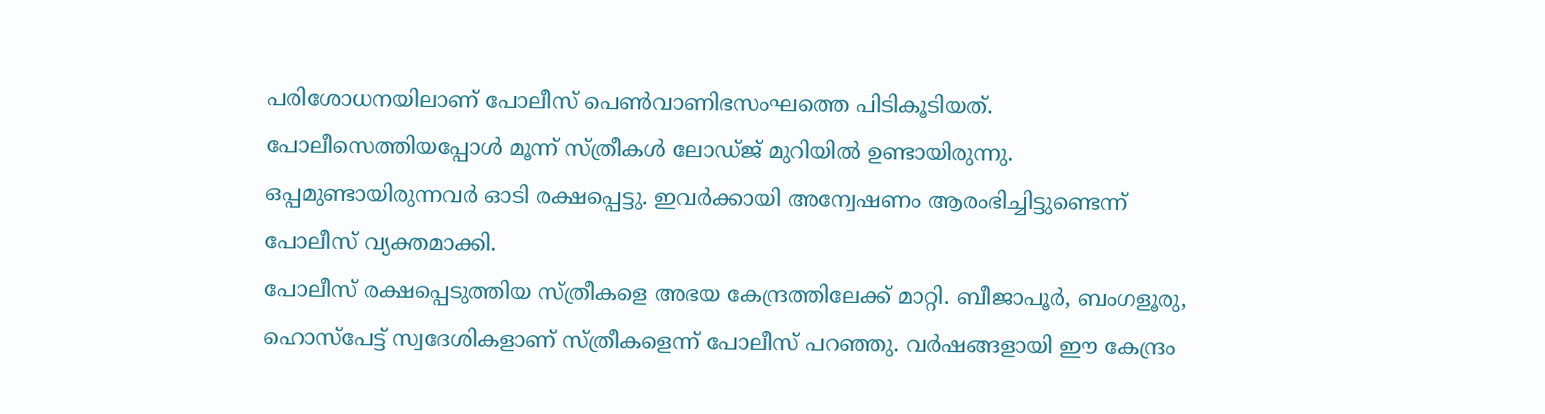പരിശോധനയിലാണ് പോലീസ് പെൺവാണിഭസംഘത്തെ പിടികൂടിയത്. പോലീസെത്തിയപ്പോൾ മൂന്ന് സ്ത്രീകൾ ലോഡ്ജ് മുറിയിൽ ഉണ്ടായിരുന്നു. ഒപ്പമുണ്ടായിരുന്നവർ ഓടി രക്ഷപ്പെട്ടു. ഇവർക്കായി അന്വേഷണം ആരംഭിച്ചിട്ടുണ്ടെന്ന് പോലീസ് വ്യക്തമാക്കി.
പോലീസ് രക്ഷപ്പെടുത്തിയ സ്ത്രീകളെ അഭയ കേന്ദ്രത്തിലേക്ക് മാറ്റി. ബീജാപൂർ, ബംഗളൂരു, ഹൊസ്പേട്ട് സ്വദേശികളാണ് സ്ത്രീകളെന്ന് പോലീസ് പറഞ്ഞു. വർഷങ്ങളായി ഈ കേന്ദ്രം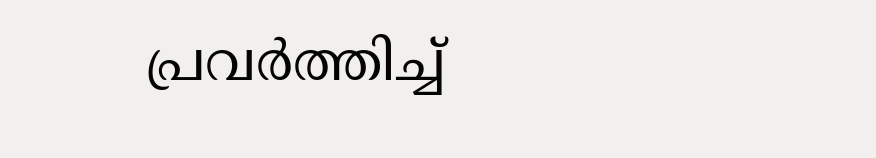പ്രവർത്തിച്ച്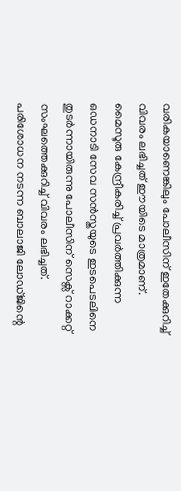വരികയാണെങ്കിലും പോലീസിന് ഇതേക്കുറിച്ച് വിവരം ലഭിച്ചത് ഈയിടെ മാത്രമാണ്. മൈസൂരു കേന്ദ്രീകരിച്ച് പ്രവർത്തിക്കുന്ന ഒഡനാടി സേവ സൻസ്തയുടെ ഇടപെടലിനെ തുടർന്നായിരുന്നു പോലീസിന് സെക്സ് റാക്കറ്റ് സംഘത്തെക്കുറിച്ച് വിവരം ലഭിച്ചത്.
പരിശോധന നടന്ന ബാലാജി ലോഡ്ജിന്റെ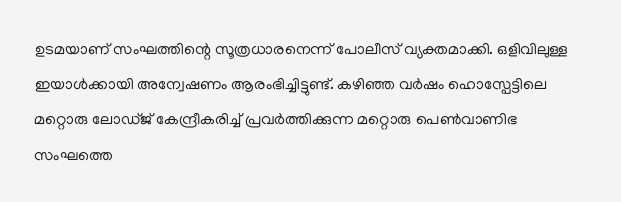ഉടമയാണ് സംഘത്തിന്റെ സൂത്രധാരനെന്ന് പോലീസ് വ്യക്തമാക്കി. ഒളിവിലുള്ള ഇയാൾക്കായി അന്വേഷണം ആരംഭിച്ചിട്ടുണ്ട്. കഴിഞ്ഞ വർഷം ഹൊസ്പേട്ടിലെ മറ്റൊരു ലോഡ്ജ് കേന്ദ്രീകരിച്ച് പ്രവർത്തിക്കുന്ന മറ്റൊരു പെൺവാണിഭ സംഘത്തെ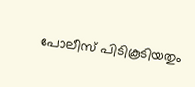പോലീസ് പിടികൂടിയതും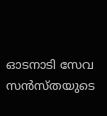ഓടനാടി സേവ സൻസ്തയുടെ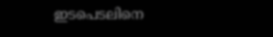ഇടപെടലിനെ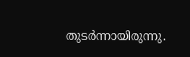തുടർന്നായിരുന്നു.